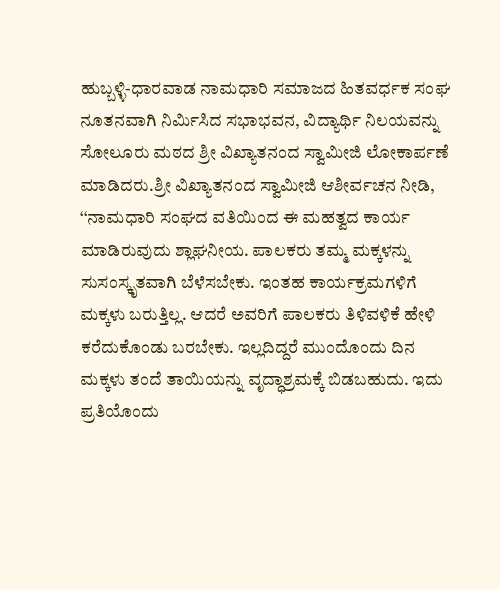ಹುಬ್ಬಳ್ಳಿ-ಧಾರವಾಡ ನಾಮಧಾರಿ ಸಮಾಜದ ಹಿತವರ್ಧಕ ಸಂಘ ನೂತನವಾಗಿ ನಿರ್ಮಿಸಿದ ಸಭಾಭವನ, ವಿದ್ಯಾರ್ಥಿ ನಿಲಯವನ್ನು ಸೋಲೂರು ಮಠದ ಶ್ರೀ ವಿಖ್ಯಾತನಂದ ಸ್ವಾಮೀಜಿ ಲೋಕಾರ್ಪಣೆ ಮಾಡಿದರು.ಶ್ರೀ ವಿಖ್ಯಾತನಂದ ಸ್ವಾಮೀಜಿ ಆಶೀರ್ವಚನ ನೀಡಿ, ‘‘ನಾಮಧಾರಿ ಸಂಘದ ವತಿಯಿಂದ ಈ ಮಹತ್ವದ ಕಾರ್ಯ ಮಾಡಿರುವುದು ಶ್ಲಾಘನೀಯ. ಪಾಲಕರು ತಮ್ಮ ಮಕ್ಕಳನ್ನು ಸುಸಂಸ್ಕೃತವಾಗಿ ಬೆಳೆಸಬೇಕು. ಇಂತಹ ಕಾರ್ಯಕ್ರಮಗಳಿಗೆ ಮಕ್ಕಳು ಬರುತ್ತಿಲ್ಲ. ಆದರೆ ಅವರಿಗೆ ಪಾಲಕರು ತಿಳಿವಳಿಕೆ ಹೇಳಿ ಕರೆದುಕೊಂಡು ಬರಬೇಕು. ಇಲ್ಲದಿದ್ದರೆ ಮುಂದೊಂದು ದಿನ ಮಕ್ಕಳು ತಂದೆ ತಾಯಿಯನ್ನು ವೃದ್ಧಾಶ್ರಮಕ್ಕೆ ಬಿಡಬಹುದು. ಇದು ಪ್ರತಿಯೊಂದು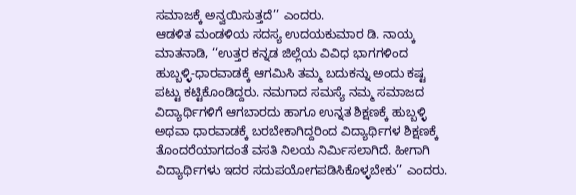ಸಮಾಜಕ್ಕೆ ಅನ್ವಯಿಸುತ್ತದೆ’’ ಎಂದರು.
ಆಡಳಿತ ಮಂಡಳಿಯ ಸದಸ್ಯ ಉದಯಕುಮಾರ ಡಿ. ನಾಯ್ಕ ಮಾತನಾಡಿ, ‘‘ಉತ್ತರ ಕನ್ನಡ ಜಿಲ್ಲೆಯ ವಿವಿಧ ಭಾಗಗಳಿಂದ ಹುಬ್ಬಳ್ಳಿ-ಧಾರವಾಡಕ್ಕೆ ಆಗಮಿಸಿ ತಮ್ಮ ಬದುಕನ್ನು ಅಂದು ಕಷ್ಟ ಪಟ್ಟು ಕಟ್ಟಿಕೊಂಡಿದ್ದರು. ನಮಗಾದ ಸಮಸ್ಯೆ ನಮ್ಮ ಸಮಾಜದ ವಿದ್ಯಾರ್ಥಿಗಳಿಗೆ ಆಗಬಾರದು ಹಾಗೂ ಉನ್ನತ ಶಿಕ್ಷಣಕ್ಕೆ ಹುಬ್ಬಳ್ಳಿ ಅಥವಾ ಧಾರವಾಡಕ್ಕೆ ಬರಬೇಕಾಗಿದ್ದರಿಂದ ವಿದ್ಯಾರ್ಥಿಗಳ ಶಿಕ್ಷಣಕ್ಕೆ ತೊಂದರೆಯಾಗದಂತೆ ವಸತಿ ನಿಲಯ ನಿರ್ಮಿಸಲಾಗಿದೆ. ಹೀಗಾಗಿ ವಿದ್ಯಾರ್ಥಿಗಳು ಇದರ ಸದುಪಯೋಗಪಡಿಸಿಕೊಳ್ಳಬೇಕು’’ ಎಂದರು.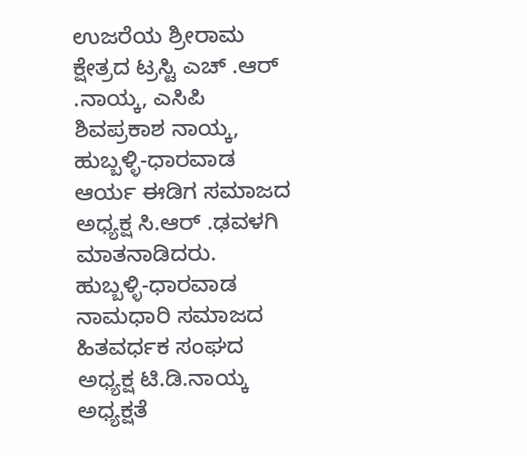ಉಜರೆಯ ಶ್ರೀರಾಮ ಕ್ಷೇತ್ರದ ಟ್ರಸ್ಟಿ ಎಚ್ .ಆರ್ .ನಾಯ್ಕ, ಎಸಿಪಿ ಶಿವಪ್ರಕಾಶ ನಾಯ್ಕ, ಹುಬ್ಬಳ್ಳಿ-ಧಾರವಾಡ ಆರ್ಯ ಈಡಿಗ ಸಮಾಜದ ಅಧ್ಯಕ್ಷ ಸಿ.ಆರ್ .ಢವಳಗಿ ಮಾತನಾಡಿದರು.
ಹುಬ್ಬಳ್ಳಿ-ಧಾರವಾಡ ನಾಮಧಾರಿ ಸಮಾಜದ ಹಿತವರ್ಧಕ ಸಂಘದ ಅಧ್ಯಕ್ಷ ಟಿ.ಡಿ.ನಾಯ್ಕ ಅಧ್ಯಕ್ಷತೆ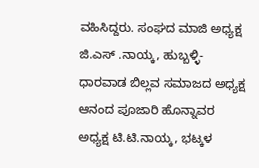ವಹಿಸಿದ್ದರು. ಸಂಘದ ಮಾಜಿ ಅಧ್ಯಕ್ಷ ಜಿ.ಎಸ್ .ನಾಯ್ಕ, ಹುಬ್ಬಳ್ಳಿ-ಧಾರವಾಡ ಬಿಲ್ಲವ ಸಮಾಜದ ಅಧ್ಯಕ್ಷ ಆನಂದ ಪೂಜಾರಿ ಹೊನ್ನಾವರ ಅಧ್ಯಕ್ಷ ಟಿ.ಟಿ.ನಾಯ್ಕ, ಭಟ್ಕಳ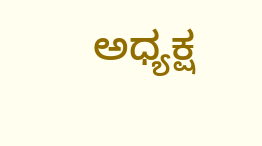ಅಧ್ಯಕ್ಷ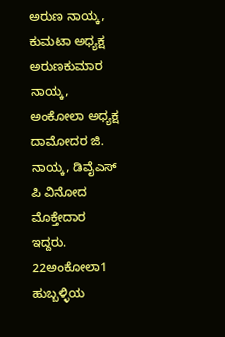ಅರುಣ ನಾಯ್ಕ, ಕುಮಟಾ ಅಧ್ಯಕ್ಷ ಅರುಣಕುಮಾರ ನಾಯ್ಕ, ಅಂಕೋಲಾ ಅಧ್ಯಕ್ಷ ದಾಮೋದರ ಜಿ. ನಾಯ್ಕ, ಡಿವೈಎಸ್ ಪಿ ವಿನೋದ ಮೊಕ್ತೇದಾರ ಇದ್ದರು.
22ಅಂಕೋಲಾ1
ಹುಬ್ಬಳ್ಳಿಯ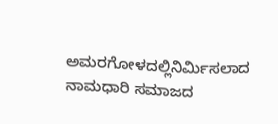ಅಮರಗೋಳದಲ್ಲಿನಿರ್ಮಿಸಲಾದ ನಾಮಧಾರಿ ಸಮಾಜದ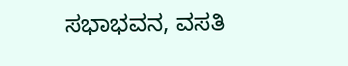ಸಭಾಭವನ, ವಸತಿ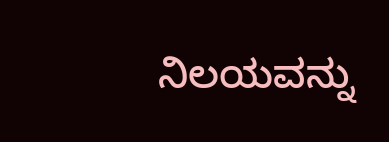ನಿಲಯವನ್ನು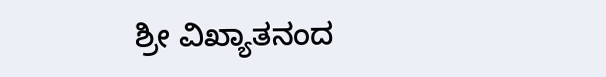ಶ್ರೀ ವಿಖ್ಯಾತನಂದ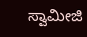ಸ್ವಾಮೀಜಿ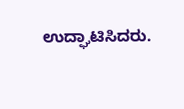ಉದ್ಘಾಟಿಸಿದರು.